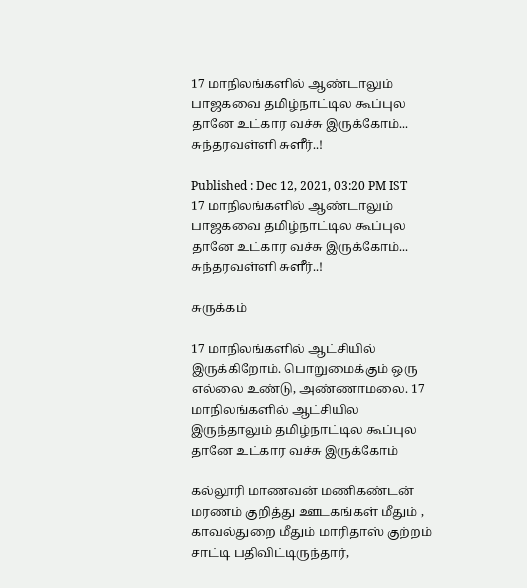17 மாநிலங்களில் ஆண்டாலும் பாஜகவை தமிழ்நாட்டில கூப்புல தானே உட்கார வச்சு இருக்கோம்... சுந்தரவள்ளி சுளீர்..!

Published : Dec 12, 2021, 03:20 PM IST
17 மாநிலங்களில் ஆண்டாலும் பாஜகவை தமிழ்நாட்டில கூப்புல தானே உட்கார வச்சு இருக்கோம்... சுந்தரவள்ளி சுளீர்..!

சுருக்கம்

17 மாநிலங்களில் ஆட்சியில் இருக்கிறோம். பொறுமைக்கும் ஒரு எல்லை உண்டு, அண்ணாமலை. 17 மாநிலங்களில் ஆட்சியில இருந்தாலும் தமிழ்நாட்டில கூப்புல தானே உட்கார வச்சு இருக்கோம்

கல்லூரி மாணவன் மணிகண்டன் மரணம் குறித்து ஊடகங்கள் மீதும் , காவல்துறை மீதும் மாரிதாஸ் குற்றம் சாட்டி பதிவிட்டிருந்தார்,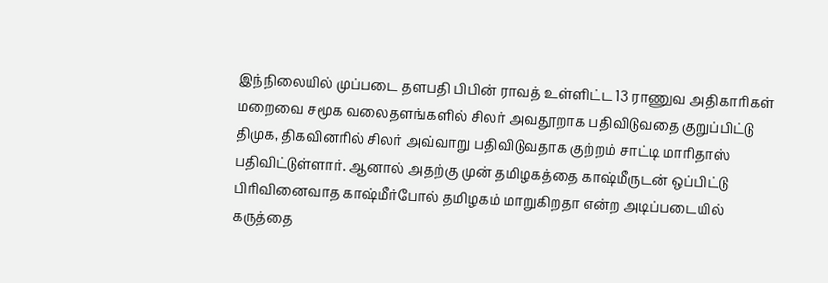இந்நிலையில் முப்படை தளபதி பிபின் ராவத் உள்ளிட்ட 13 ராணுவ அதிகாரிகள் மறைவை சமூக வலைதளங்களில் சிலர் அவதூறாக பதிவிடுவதை குறுப்பிட்டு திமுக, திகவினரில் சிலர் அவ்வாறு பதிவிடுவதாக குற்றம் சாட்டி மாரிதாஸ் பதிவிட்டுள்ளார். ஆனால் அதற்கு முன் தமிழகத்தை காஷ்மீருடன் ஒப்பிட்டு பிரிவினைவாத காஷ்மீர்போல் தமிழகம் மாறுகிறதா என்ற அடிப்படையில் கருத்தை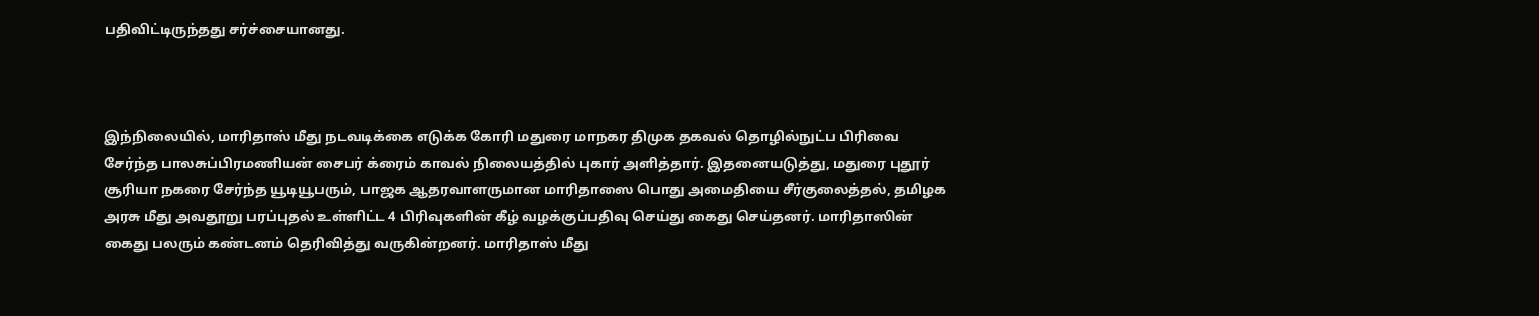பதிவிட்டிருந்தது சர்ச்சையானது.



இந்நிலையில், மாரிதாஸ் மீது நடவடிக்கை எடுக்க கோரி மதுரை மாநகர திமுக தகவல் தொழில்நுட்ப பிரிவை சேர்ந்த பாலசுப்பிரமணியன் சைபர் க்ரைம் காவல் நிலையத்தில் புகார் அளித்தார். இதனையடுத்து, மதுரை புதூர் சூரியா நகரை சேர்ந்த யூடியூபரும், பாஜக ஆதரவாளருமான மாரிதாஸை பொது அமைதியை சீர்குலைத்தல், தமிழக அரசு மீது அவதூறு பரப்புதல் உள்ளிட்ட 4 பிரிவுகளின் கீழ் வழக்குப்பதிவு செய்து கைது செய்தனர். மாரிதாஸின் கைது பலரும் கண்டனம் தெரிவித்து வருகின்றனர். மாரிதாஸ் மீது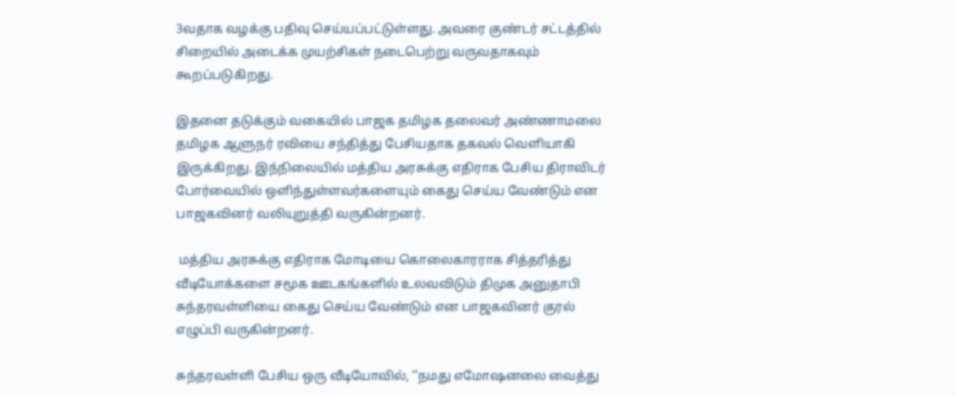3வதாக வழக்கு பதிவு செய்யப்பட்டுள்ளது. அவரை குண்டர் சட்டத்தில் சிறையில் அடைக்க முயற்சிகள் நடைபெற்று வருவதாகவும் கூறப்படுகிறது.

இதனை தடுக்கும் வகையில் பாஜக தமிழக தலைவர் அண்ணாமலை தமிழக ஆளுநர் ரவியை சந்தித்து பேசியதாக தகவல் வெளியாகி இருக்கிறது. இந்நிலையில் மத்திய அரசுக்கு எதிராக பேசிய திராவிடர் போர்வையில் ஒளிந்துள்ளவர்களையும் கைது செய்ய வேண்டும் என பாஜகவினர் வலியுறுத்தி வருகின்றனர்.

 மத்திய அரசுக்கு எதிராக மோடியை கொலைகாரராக சித்தரித்து வீடியோக்களை சமூக ஊடகங்களில் உலவவிடும் திமுக அனுதாபி சுந்தரவள்ளியை கைது செய்ய வேண்டும் என பாஜகவினர் குரல் எழுப்பி வருகின்றனர்.

சுந்தரவள்ளி பேசிய ஒரு வீடியோவில், ‘’நமது எமோஷனலை வைத்து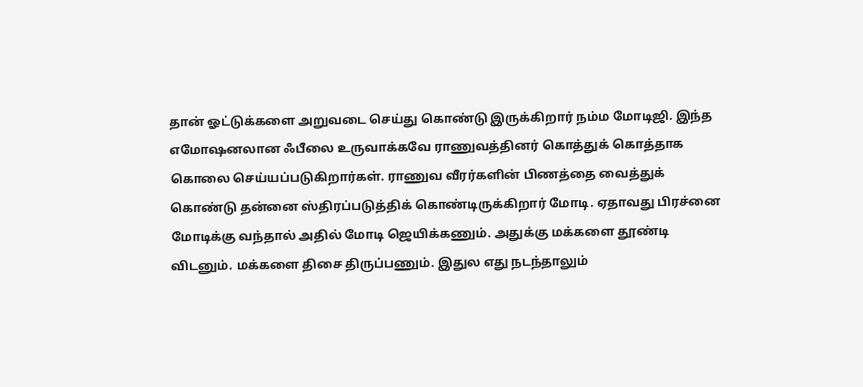தான் ஓட்டுக்களை அறுவடை செய்து கொண்டு இருக்கிறார் நம்ம மோடிஜி. இந்த எமோஷனலான ஃபீலை உருவாக்கவே ராணுவத்தினர் கொத்துக் கொத்தாக கொலை செய்யப்படுகிறார்கள். ராணுவ வீரர்களின் பிணத்தை வைத்துக் கொண்டு தன்னை ஸ்திரப்படுத்திக் கொண்டிருக்கிறார் மோடி. ஏதாவது பிரச்னை மோடிக்கு வந்தால் அதில் மோடி ஜெயிக்கணும். அதுக்கு மக்களை தூண்டி விடனும். மக்களை திசை திருப்பணும். இதுல எது நடந்தாலும்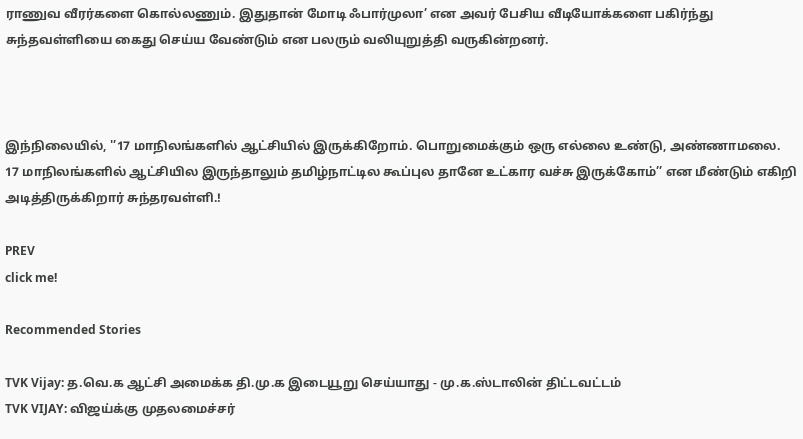ராணுவ வீரர்களை கொல்லணும். இதுதான் மோடி ஃபார்முலா’ என அவர் பேசிய வீடியோக்களை பகிர்ந்து சுந்தவள்ளியை கைது செய்ய வேண்டும் என பலரும் வலியுறுத்தி வருகின்றனர்.



இந்நிலையில், '’17 மாநிலங்களில் ஆட்சியில் இருக்கிறோம். பொறுமைக்கும் ஒரு எல்லை உண்டு, அண்ணாமலை. 17 மாநிலங்களில் ஆட்சியில இருந்தாலும் தமிழ்நாட்டில கூப்புல தானே உட்கார வச்சு இருக்கோம்’’ என மீண்டும் எகிறி அடித்திருக்கிறார் சுந்தரவள்ளி.!

PREV
click me!

Recommended Stories

TVK Vijay: த.வெ.க ஆட்சி அமைக்க தி.மு.க இடையூறு செய்யாது - மு.க.ஸ்டாலின் திட்டவட்டம்
TVK VIJAY: விஜய்க்கு முதலமைச்சர்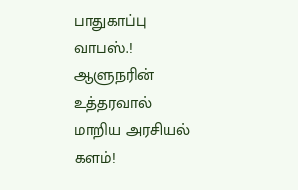பாதுகாப்பு வாபஸ்.! ஆளுநரின் உத்தரவால் மாறிய அரசியல் களம்!